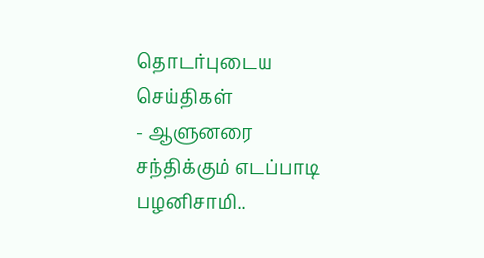தொடர்புடைய செய்திகள்
- ஆளுனரை சந்திக்கும் எடப்பாடி பழனிசாமி..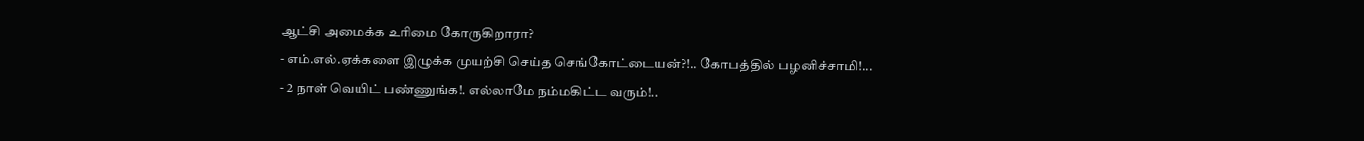ஆட்சி அமைக்க உரிமை கோருகிறாரா?
- எம்.எல்.ஏக்களை இழுக்க முயற்சி செய்த செங்கோட்டையன்?!.. கோபத்தில் பழனிச்சாமி!...
- 2 நாள் வெயிட் பண்ணுங்க!. எல்லாமே நம்மகிட்ட வரும்!..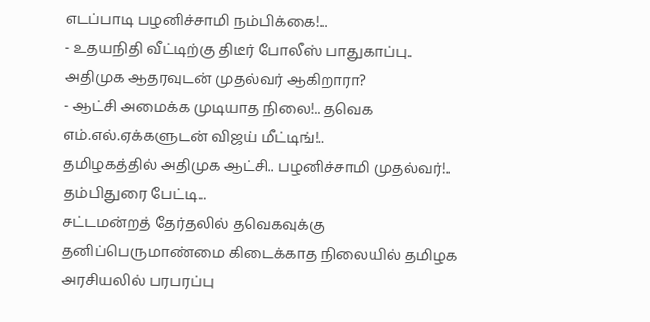எடப்பாடி பழனிச்சாமி நம்பிக்கை!...
- உதயநிதி வீட்டிற்கு திடீர் போலீஸ் பாதுகாப்பு.. அதிமுக ஆதரவுடன் முதல்வர் ஆகிறாரா?
- ஆட்சி அமைக்க முடியாத நிலை!.. தவெக எம்.எல்.ஏக்களுடன் விஜய் மீட்டிங்!..
தமிழகத்தில் அதிமுக ஆட்சி.. பழனிச்சாமி முதல்வர்!.. தம்பிதுரை பேட்டி...
சட்டமன்றத் தேர்தலில் தவெகவுக்கு தனிப்பெருமாண்மை கிடைக்காத நிலையில் தமிழக அரசியலில் பரபரப்பு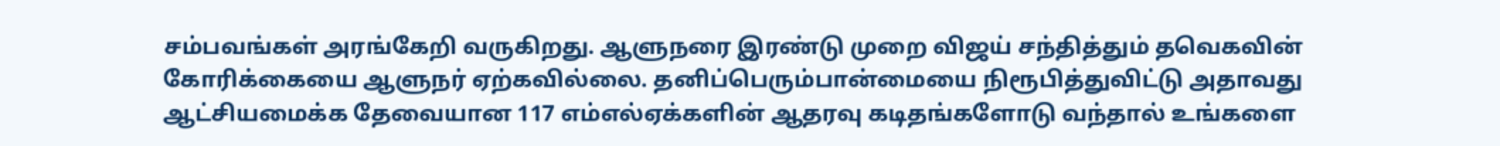சம்பவங்கள் அரங்கேறி வருகிறது. ஆளுநரை இரண்டு முறை விஜய் சந்தித்தும் தவெகவின் கோரிக்கையை ஆளுநர் ஏற்கவில்லை. தனிப்பெரும்பான்மையை நிரூபித்துவிட்டு அதாவது ஆட்சியமைக்க தேவையான 117 எம்எல்ஏக்களின் ஆதரவு கடிதங்களோடு வந்தால் உங்களை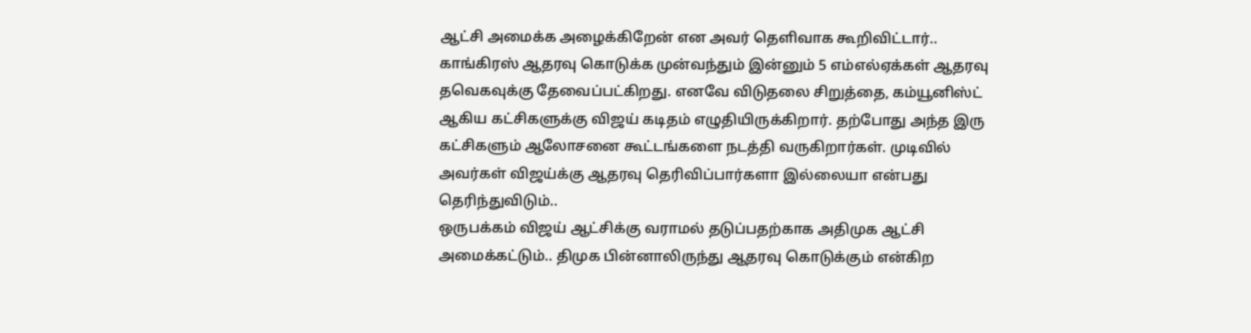ஆட்சி அமைக்க அழைக்கிறேன் என அவர் தெளிவாக கூறிவிட்டார்..
காங்கிரஸ் ஆதரவு கொடுக்க முன்வந்தும் இன்னும் 5 எம்எல்ஏக்கள் ஆதரவு தவெகவுக்கு தேவைப்பட்கிறது. எனவே விடுதலை சிறுத்தை, கம்யூனிஸ்ட் ஆகிய கட்சிகளுக்கு விஜய் கடிதம் எழுதியிருக்கிறார். தற்போது அந்த இரு கட்சிகளும் ஆலோசனை கூட்டங்களை நடத்தி வருகிறார்கள். முடிவில் அவர்கள் விஜய்க்கு ஆதரவு தெரிவிப்பார்களா இல்லையா என்பது தெரிந்துவிடும்..
ஒருபக்கம் விஜய் ஆட்சிக்கு வராமல் தடுப்பதற்காக அதிமுக ஆட்சி அமைக்கட்டும்.. திமுக பின்னாலிருந்து ஆதரவு கொடுக்கும் என்கிற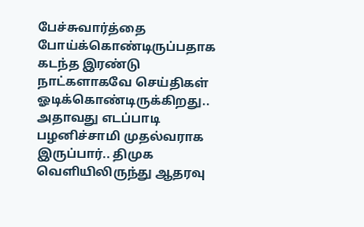பேச்சுவார்த்தை போய்க்கொண்டிருப்பதாக கடந்த இரண்டு நாட்களாகவே செய்திகள் ஓடிக்கொண்டிருக்கிறது.. அதாவது எடப்பாடி பழனிச்சாமி முதல்வராக இருப்பார்.. திமுக வெளியிலிருந்து ஆதரவு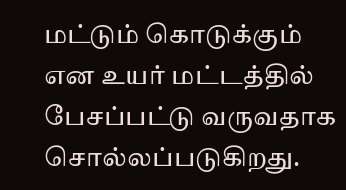மட்டும் கொடுக்கும் என உயர் மட்டத்தில் பேசப்பட்டு வருவதாக சொல்லப்படுகிறது.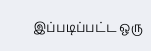இப்படிப்பட்ட ஒரு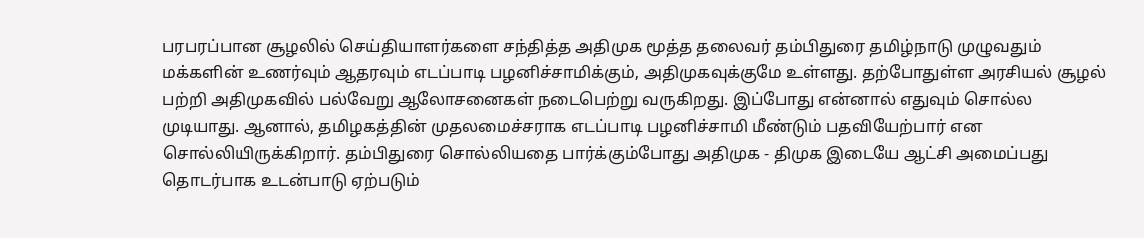பரபரப்பான சூழலில் செய்தியாளர்களை சந்தித்த அதிமுக மூத்த தலைவர் தம்பிதுரை தமிழ்நாடு முழுவதும் மக்களின் உணர்வும் ஆதரவும் எடப்பாடி பழனிச்சாமிக்கும், அதிமுகவுக்குமே உள்ளது. தற்போதுள்ள அரசியல் சூழல் பற்றி அதிமுகவில் பல்வேறு ஆலோசனைகள் நடைபெற்று வருகிறது. இப்போது என்னால் எதுவும் சொல்ல முடியாது. ஆனால், தமிழகத்தின் முதலமைச்சராக எடப்பாடி பழனிச்சாமி மீண்டும் பதவியேற்பார் என சொல்லியிருக்கிறார். தம்பிதுரை சொல்லியதை பார்க்கும்போது அதிமுக - திமுக இடையே ஆட்சி அமைப்பது தொடர்பாக உடன்பாடு ஏற்படும்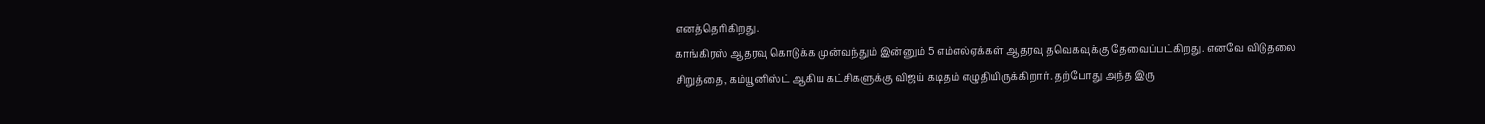எனத்தெரிகிறது.
காங்கிரஸ் ஆதரவு கொடுக்க முன்வந்தும் இன்னும் 5 எம்எல்ஏக்கள் ஆதரவு தவெகவுக்கு தேவைப்பட்கிறது. எனவே விடுதலை சிறுத்தை, கம்யூனிஸ்ட் ஆகிய கட்சிகளுக்கு விஜய் கடிதம் எழுதியிருக்கிறார். தற்போது அந்த இரு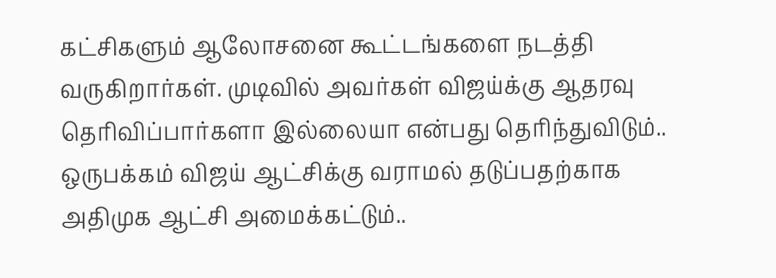கட்சிகளும் ஆலோசனை கூட்டங்களை நடத்தி வருகிறார்கள். முடிவில் அவர்கள் விஜய்க்கு ஆதரவு தெரிவிப்பார்களா இல்லையா என்பது தெரிந்துவிடும்..
ஒருபக்கம் விஜய் ஆட்சிக்கு வராமல் தடுப்பதற்காக அதிமுக ஆட்சி அமைக்கட்டும்..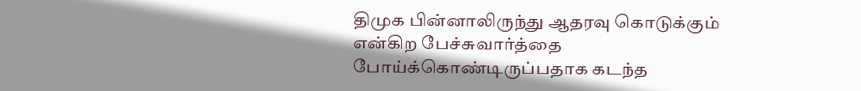திமுக பின்னாலிருந்து ஆதரவு கொடுக்கும் என்கிற பேச்சுவார்த்தை போய்க்கொண்டிருப்பதாக கடந்த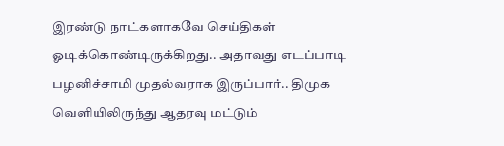இரண்டு நாட்களாகவே செய்திகள் ஓடிக்கொண்டிருக்கிறது.. அதாவது எடப்பாடி பழனிச்சாமி முதல்வராக இருப்பார்.. திமுக வெளியிலிருந்து ஆதரவு மட்டும்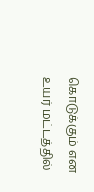கொடுக்கும் என உயர் மட்டத்தில்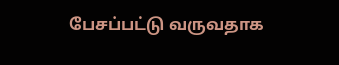பேசப்பட்டு வருவதாக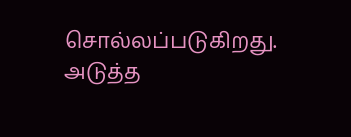சொல்லப்படுகிறது.
அடுத்த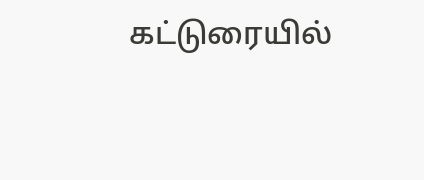கட்டுரையில்